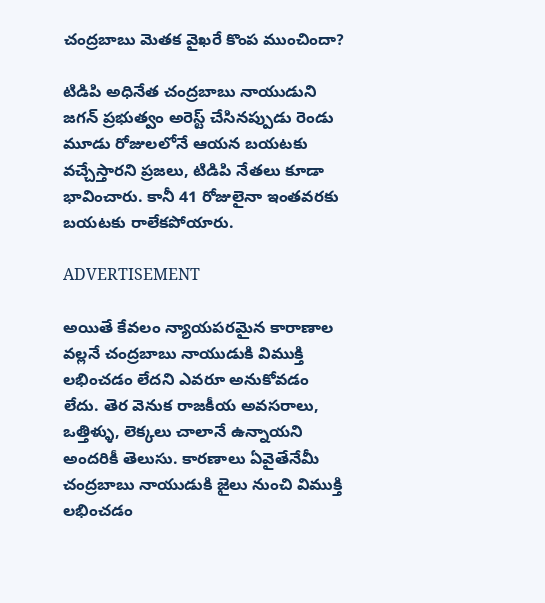చంద్రబాబు మెతక వైఖరే కొంప ముంచిందా?

టిడిపి అధినేత చంద్రబాబు నాయుడుని జగన్‌ ప్రభుత్వం అరెస్ట్ చేసినప్పుడు రెండు మూడు రోజులలోనే ఆయన బయటకు వచ్చేస్తారని ప్రజలు, టిడిపి నేతలు కూడా భావించారు. కానీ 41 రోజులైనా ఇంతవరకు బయటకు రాలేకపోయారు.

ADVERTISEMENT

అయితే కేవలం న్యాయపరమైన కారాణాల వల్లనే చంద్రబాబు నాయుడుకి విముక్తి లభించడం లేదని ఎవరూ అనుకోవడం లేదు. తెర వెనుక రాజకీయ అవసరాలు, ఒత్తిళ్ళు, లెక్కలు చాలానే ఉన్నాయని అందరికీ తెలుసు. కారణాలు ఏవైతేనేమీ చంద్రబాబు నాయుడుకి జైలు నుంచి విముక్తి లభించడం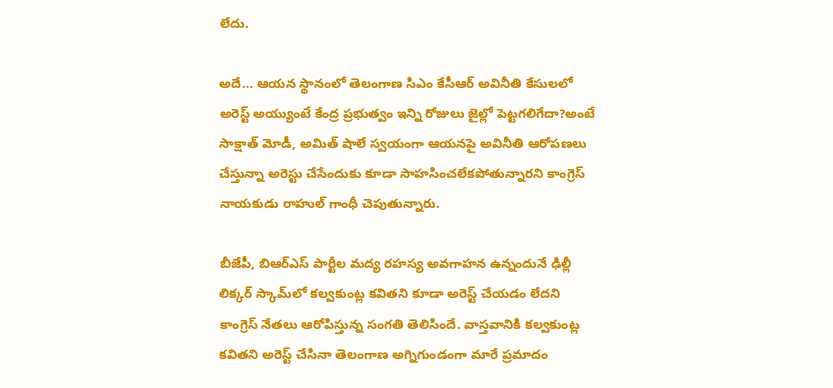లేదు.

అదే… ఆయన స్థానంలో తెలంగాణ సిఎం కేసీఆర్‌ అవినీతి కేసులలో అరెస్ట్ అయ్యుంటే కేంద్ర ప్రభుత్వం ఇన్ని రోజులు జైల్లో పెట్టగలిగేదా?అంటే సాక్షాత్ మోడీ, అమిత్ షాలే స్వయంగా ఆయనపై అవినీతి ఆరోపణలు చేస్తున్నా అరెస్టు చేసేందుకు కూడా సాహసించలేకపోతున్నారని కాంగ్రెస్‌ నాయకుడు రాహుల్ గాంధీ చెపుతున్నారు.

బీజేపీ, బిఆర్ఎస్ పార్టీల మద్య రహస్య అవగాహన ఉన్నందునే ఢిల్లీ లిక్కర్ స్కామ్‌లో కల్వకుంట్ల కవితని కూడా అరెస్ట్ చేయడం లేదని కాంగ్రెస్‌ నేతలు ఆరోపిస్తున్న సంగతి తెలిసిందే. వాస్తవానికి కల్వకుంట్ల కవితని అరెస్ట్ చేసినా తెలంగాణ అగ్నిగుండంగా మారే ప్రమాదం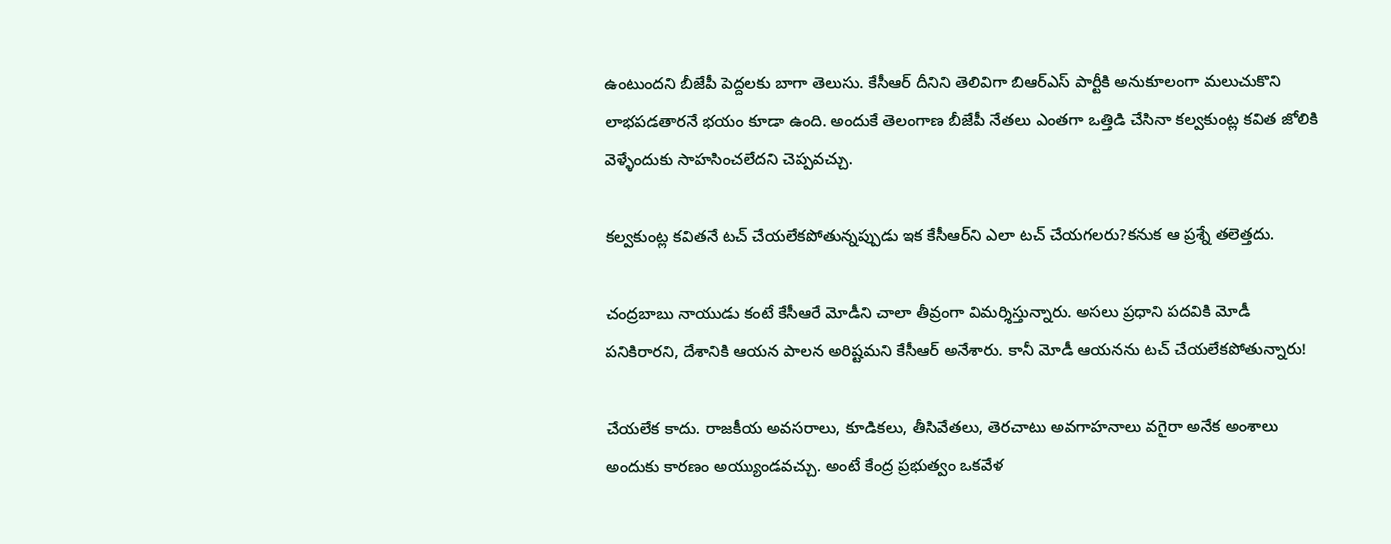ఉంటుందని బీజేపీ పెద్దలకు బాగా తెలుసు. కేసీఆర్‌ దీనిని తెలివిగా బిఆర్ఎస్ పార్టీకి అనుకూలంగా మలుచుకొని లాభపడతారనే భయం కూడా ఉంది. అందుకే తెలంగాణ బీజేపీ నేతలు ఎంతగా ఒత్తిడి చేసినా కల్వకుంట్ల కవిత జోలికి వెళ్ళేందుకు సాహసించలేదని చెప్పవచ్చు.

కల్వకుంట్ల కవితనే టచ్ చేయలేకపోతున్నప్పుడు ఇక కేసీఆర్‌ని ఎలా టచ్ చేయగలరు?కనుక ఆ ప్రశ్నే తలెత్తదు.

చంద్రబాబు నాయుడు కంటే కేసీఆరే మోడీని చాలా తీవ్రంగా విమర్శిస్తున్నారు. అసలు ప్రధాని పదవికి మోడీ పనికిరారని, దేశానికి ఆయన పాలన అరిష్టమని కేసీఆర్‌ అనేశారు. కానీ మోడీ ఆయనను టచ్ చేయలేకపోతున్నారు!

చేయలేక కాదు. రాజకీయ అవసరాలు, కూడికలు, తీసివేతలు, తెరచాటు అవగాహనాలు వగైరా అనేక అంశాలు అందుకు కారణం అయ్యుండవచ్చు. అంటే కేంద్ర ప్రభుత్వం ఒకవేళ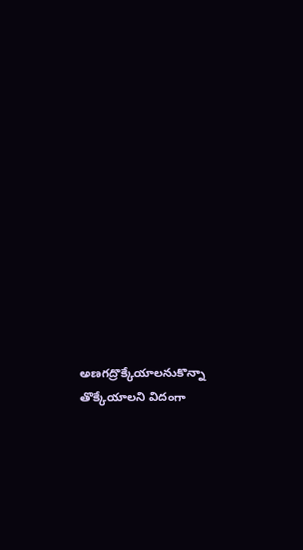అణగద్రొక్కేయాలనుకొన్నా తొక్కేయాలని విదంగా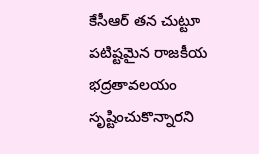కేసీఆర్‌ తన చుట్టూ పటిష్టమైన రాజకీయ భద్రతావలయం సృష్టించుకొన్నారని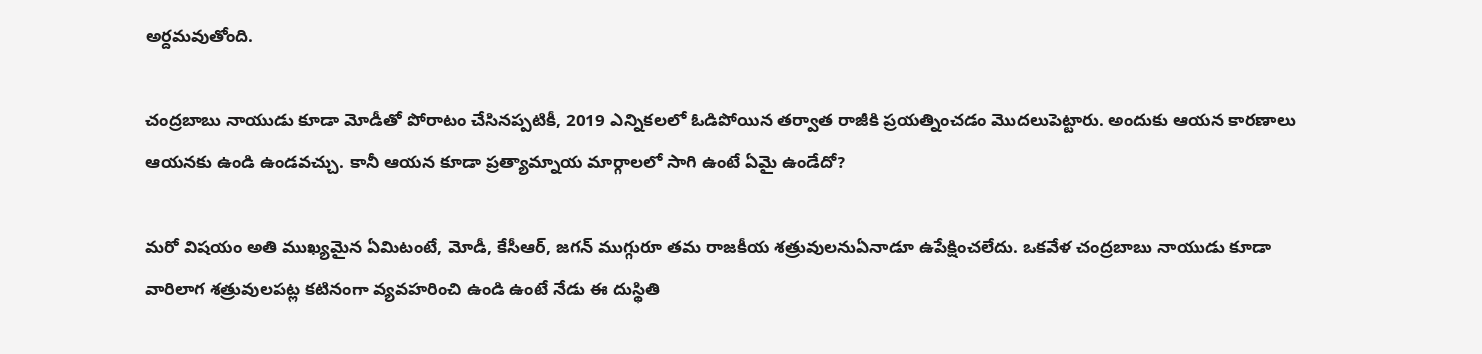అర్దమవుతోంది.

చంద్రబాబు నాయుడు కూడా మోడీతో పోరాటం చేసినప్పటికీ, 2019 ఎన్నికలలో ఓడిపోయిన తర్వాత రాజీకి ప్రయత్నించడం మొదలుపెట్టారు. అందుకు ఆయన కారణాలు ఆయనకు ఉండి ఉండవచ్చు. కానీ ఆయన కూడా ప్రత్యామ్నాయ మార్గాలలో సాగి ఉంటే ఏమై ఉండేదో?

మరో విషయం అతి ముఖ్యమైన ఏమిటంటే, మోడీ, కేసీఆర్‌, జగన్‌ ముగ్గురూ తమ రాజకీయ శత్రువులనుఏనాడూ ఉపేక్షించలేదు. ఒకవేళ చంద్రబాబు నాయుడు కూడా వారిలాగ శత్రువులపట్ల కటినంగా వ్యవహరించి ఉండి ఉంటే నేడు ఈ దుస్థితి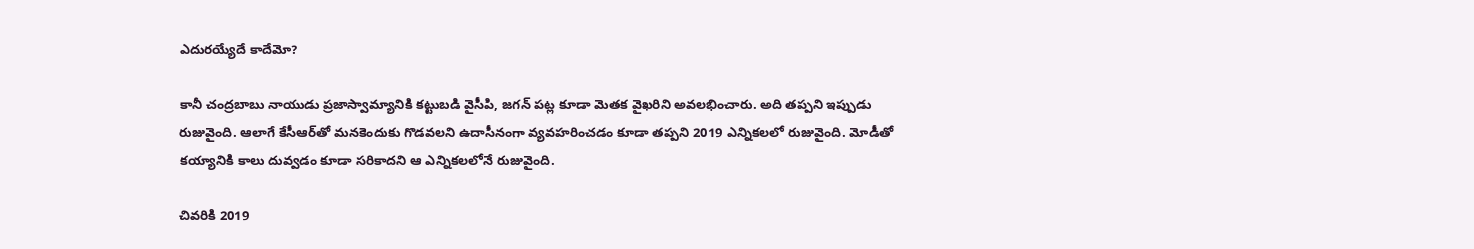ఎదురయ్యేదే కాదేమో?

కానీ చంద్రబాబు నాయుడు ప్రజాస్వామ్యానికి కట్టుబడి వైసీపి, జగన్‌ పట్ల కూడా మెతక వైఖరిని అవలభించారు. అది తప్పని ఇప్పుడు రుజువైంది. ఆలాగే కేసీఆర్‌తో మనకెందుకు గొడవలని ఉదాసీనంగా వ్యవహరించడం కూడా తప్పని 2019 ఎన్నికలలో రుజువైంది. మోడీతో కయ్యానికి కాలు దువ్వడం కూడా సరికాదని ఆ ఎన్నికలలోనే రుజువైంది.

చివరికి 2019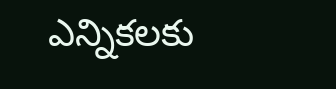ఎన్నికలకు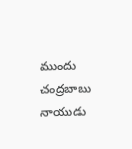ముందు చంద్రబాబు నాయుడు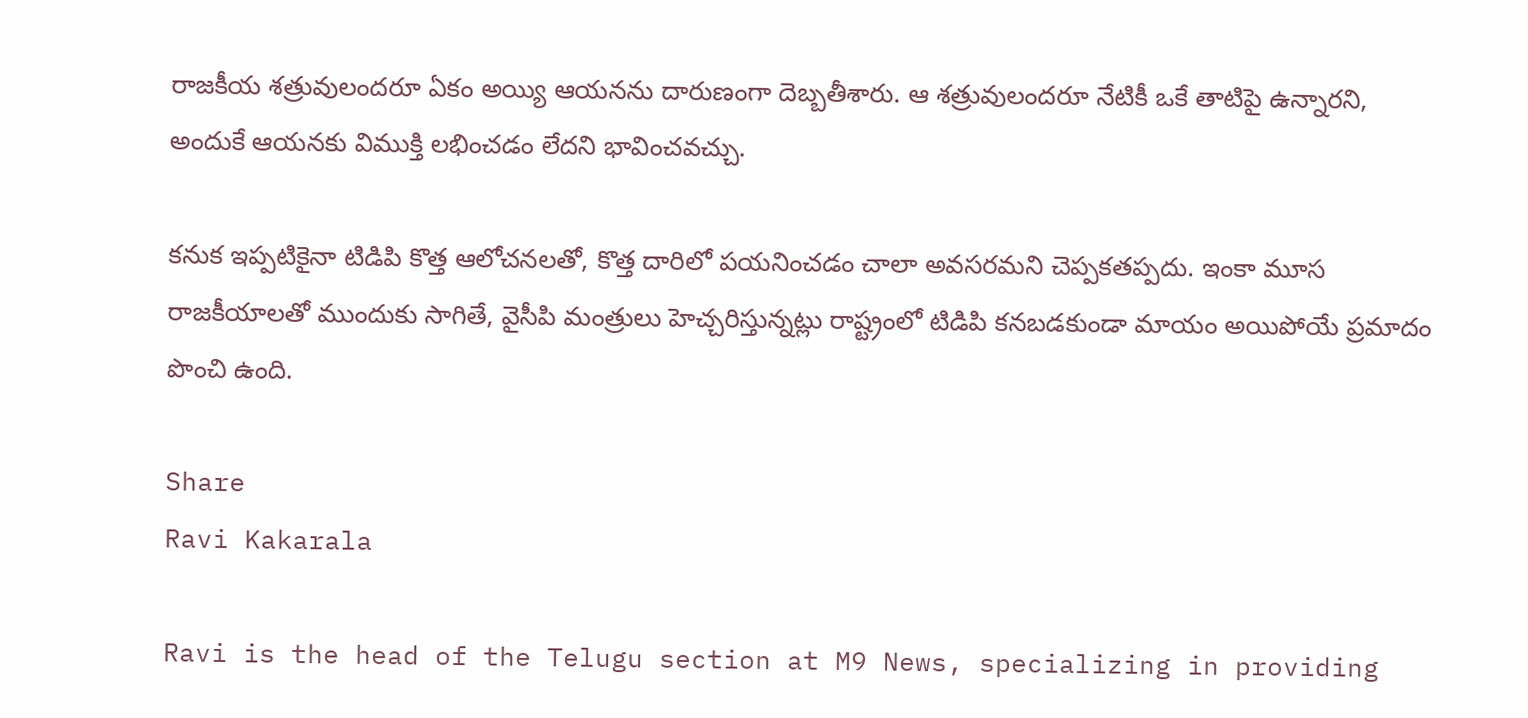రాజకీయ శత్రువులందరూ ఏకం అయ్యి ఆయనను దారుణంగా దెబ్బతీశారు. ఆ శత్రువులందరూ నేటికీ ఒకే తాటిపై ఉన్నారని, అందుకే ఆయనకు విముక్తి లభించడం లేదని భావించవచ్చు.

కనుక ఇప్పటికైనా టిడిపి కొత్త ఆలోచనలతో, కొత్త దారిలో పయనించడం చాలా అవసరమని చెప్పకతప్పదు. ఇంకా మూస రాజకీయాలతో ముందుకు సాగితే, వైసీపి మంత్రులు హెచ్చరిస్తున్నట్లు రాష్ట్రంలో టిడిపి కనబడకుండా మాయం అయిపోయే ప్రమాదం పొంచి ఉంది.

Share
Ravi Kakarala

Ravi is the head of the Telugu section at M9 News, specializing in providing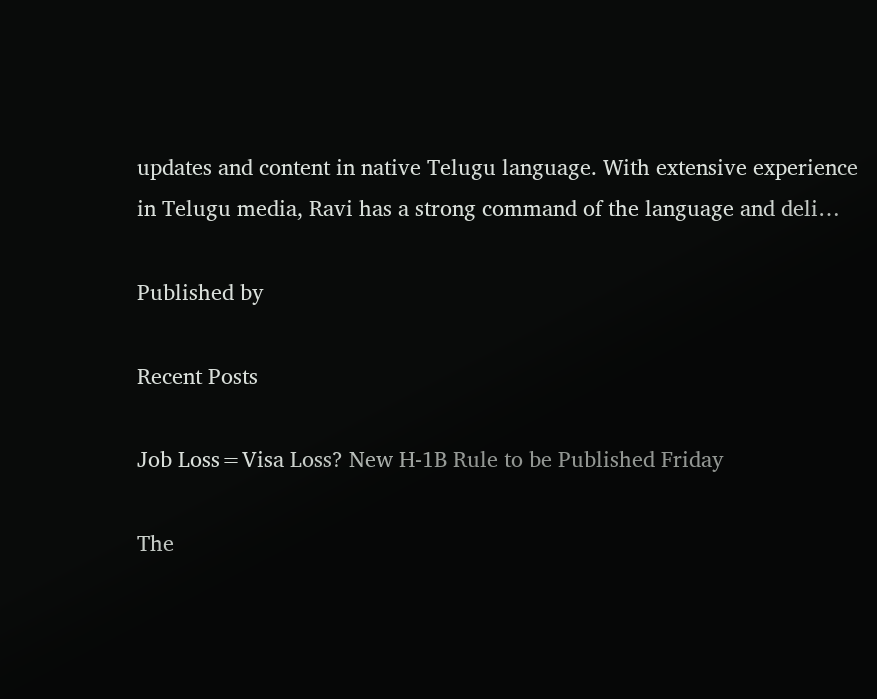updates and content in native Telugu language. With extensive experience in Telugu media, Ravi has a strong command of the language and deli…

Published by

Recent Posts

Job Loss=Visa Loss? New H-1B Rule to be Published Friday

The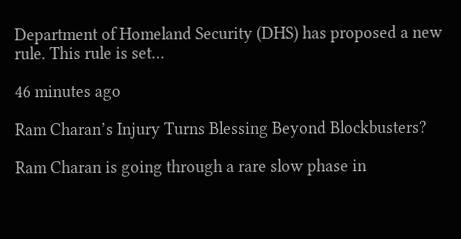Department of Homeland Security (DHS) has proposed a new rule. This rule is set…

46 minutes ago

Ram Charan’s Injury Turns Blessing Beyond Blockbusters?

Ram Charan is going through a rare slow phase in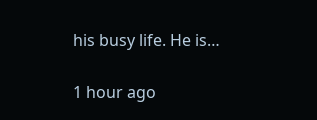his busy life. He is…

1 hour ago